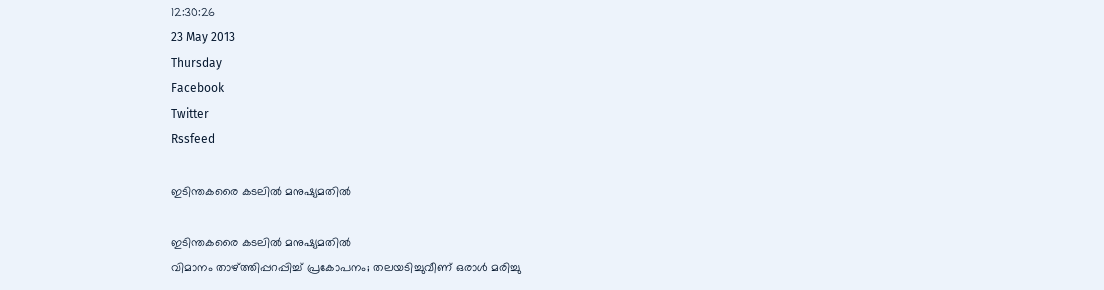12:30:26
23 May 2013
Thursday
Facebook
Twitter
Rssfeed

ഇടിന്തകരൈ കടലില്‍ മനുഷ്യമതില്‍

ഇടിന്തകരൈ കടലില്‍ മനുഷ്യമതില്‍
വിമാനം താഴ്ത്തിപ്പറപ്പിച്ച് പ്രകോപനം; തലയടിച്ചുവീണ് ഒരാള്‍ മരിച്ചു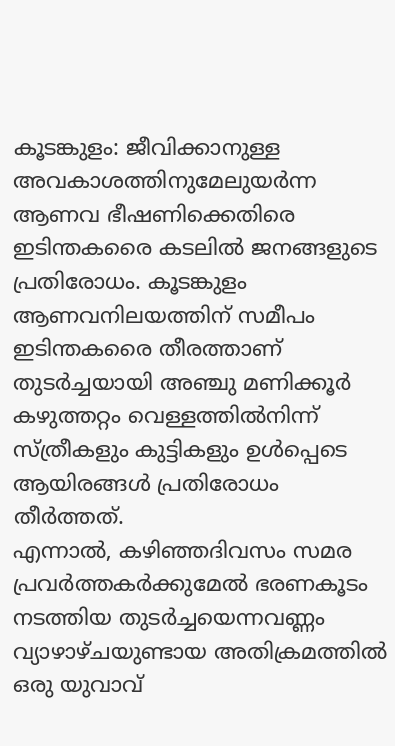കൂടങ്കുളം: ജീവിക്കാനുള്ള അവകാശത്തിനുമേലുയര്‍ന്ന ആണവ ഭീഷണിക്കെതിരെ ഇടിന്തകരൈ കടലില്‍ ജനങ്ങളുടെ പ്രതിരോധം. കൂടങ്കുളം ആണവനിലയത്തിന് സമീപം ഇടിന്തകരൈ തീരത്താണ് തുടര്‍ച്ചയായി അഞ്ചു മണിക്കൂര്‍ കഴുത്തറ്റം വെള്ളത്തില്‍നിന്ന് സ്ത്രീകളും കുട്ടികളും ഉള്‍പ്പെടെ ആയിരങ്ങള്‍ പ്രതിരോധം തീര്‍ത്തത്.
എന്നാല്‍, കഴിഞ്ഞദിവസം സമര പ്രവര്‍ത്തകര്‍ക്കുമേല്‍ ഭരണകൂടം നടത്തിയ തുടര്‍ച്ചയെന്നവണ്ണം വ്യാഴാഴ്ചയുണ്ടായ അതിക്രമത്തില്‍ ഒരു യുവാവ്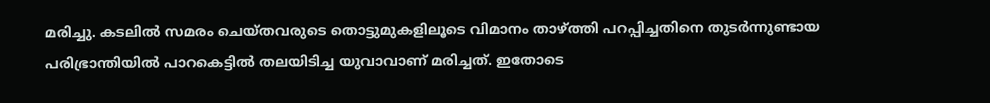മരിച്ചു. കടലില്‍ സമരം ചെയ്തവരുടെ തൊട്ടുമുകളിലൂടെ വിമാനം താഴ്ത്തി പറപ്പിച്ചതിനെ തുടര്‍ന്നുണ്ടായ പരിഭ്രാന്തിയില്‍ പാറകെട്ടില്‍ തലയിടിച്ച യുവാവാണ് മരിച്ചത്. ഇതോടെ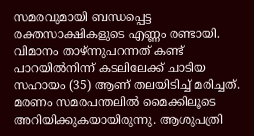സമരവുമായി ബന്ധപ്പെട്ട രക്തസാക്ഷികളുടെ എണ്ണം രണ്ടായി.
വിമാനം താഴ്ന്നുപറന്നത് കണ്ട് പാറയില്‍നിന്ന് കടലിലേക്ക് ചാടിയ സഹായം (35) ആണ് തലയിടിച്ച് മരിച്ചത്. മരണം സമരപന്തലില്‍ മൈക്കിലൂടെ അറിയിക്കുകയായിരുന്നു. ആശുപത്രി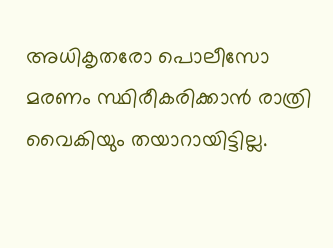അധികൃതരോ പൊലീസോ മരണം സ്ഥിരീകരിക്കാന്‍ രാത്രി വൈകിയും തയാറായിട്ടില്ല.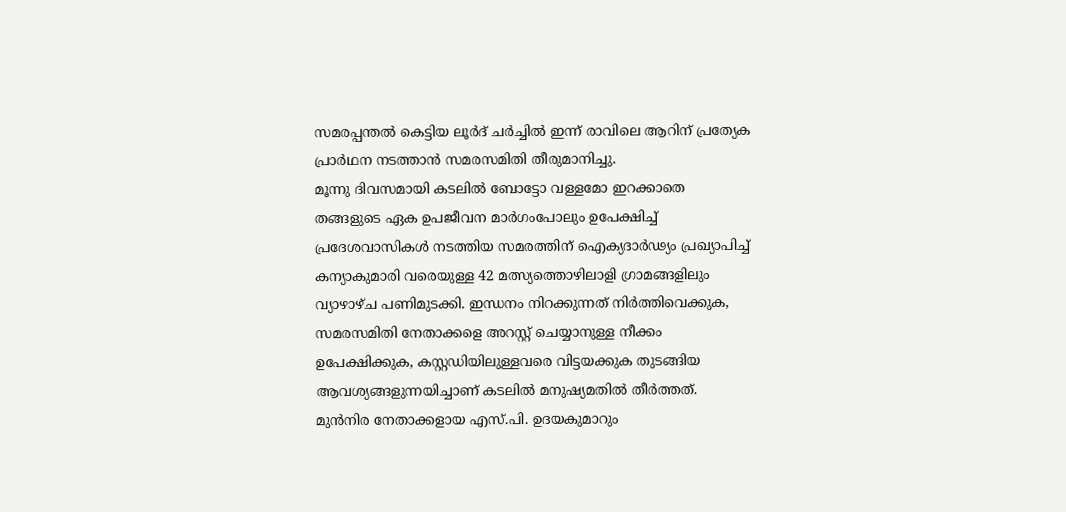സമരപ്പന്തല്‍ കെട്ടിയ ലൂര്‍ദ് ചര്‍ച്ചില്‍ ഇന്ന് രാവിലെ ആറിന് പ്രത്യേക പ്രാര്‍ഥന നടത്താന്‍ സമരസമിതി തീരുമാനിച്ചു.
മൂന്നു ദിവസമായി കടലില്‍ ബോട്ടോ വള്ളമോ ഇറക്കാതെ തങ്ങളുടെ ഏക ഉപജീവന മാര്‍ഗംപോലും ഉപേക്ഷിച്ച് പ്രദേശവാസികള്‍ നടത്തിയ സമരത്തിന് ഐക്യദാര്‍ഢ്യം പ്രഖ്യാപിച്ച് കന്യാകുമാരി വരെയുള്ള 42 മത്സ്യത്തൊഴിലാളി ഗ്രാമങ്ങളിലും വ്യാഴാഴ്ച പണിമുടക്കി. ഇന്ധനം നിറക്കുന്നത് നിര്‍ത്തിവെക്കുക, സമരസമിതി നേതാക്കളെ അറസ്റ്റ് ചെയ്യാനുള്ള നീക്കം ഉപേക്ഷിക്കുക, കസ്റ്റഡിയിലുള്ളവരെ വിട്ടയക്കുക തുടങ്ങിയ ആവശ്യങ്ങളുന്നയിച്ചാണ് കടലില്‍ മനുഷ്യമതില്‍ തീര്‍ത്തത്.
മുന്‍നിര നേതാക്കളായ എസ്.പി. ഉദയകുമാറും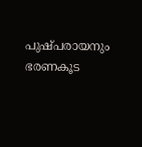പുഷ്പരായനും ഭരണകൂട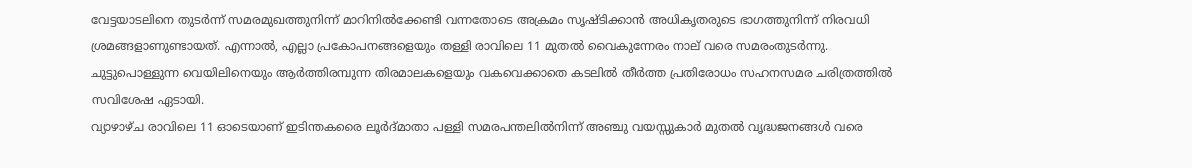വേട്ടയാടലിനെ തുടര്‍ന്ന് സമരമുഖത്തുനിന്ന് മാറിനില്‍ക്കേണ്ടി വന്നതോടെ അക്രമം സൃഷ്ടിക്കാന്‍ അധികൃതരുടെ ഭാഗത്തുനിന്ന് നിരവധി ശ്രമങ്ങളാണുണ്ടായത്. എന്നാല്‍, എല്ലാ പ്രകോപനങ്ങളെയും തള്ളി രാവിലെ 11 മുതല്‍ വൈകുന്നേരം നാല് വരെ സമരംതുടര്‍ന്നു. ചുട്ടുപൊള്ളുന്ന വെയിലിനെയും ആര്‍ത്തിരമ്പുന്ന തിരമാലകളെയും വകവെക്കാതെ കടലില്‍ തീര്‍ത്ത പ്രതിരോധം സഹനസമര ചരിത്രത്തില്‍ സവിശേഷ ഏടായി.
വ്യാഴാഴ്ച രാവിലെ 11 ഓടെയാണ് ഇടിന്തകരൈ ലൂര്‍ദ്മാതാ പള്ളി സമരപന്തലില്‍നിന്ന് അഞ്ചു വയസ്സുകാര്‍ മുതല്‍ വൃദ്ധജനങ്ങള്‍ വരെ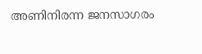അണിനിരന്ന ജനസാഗരം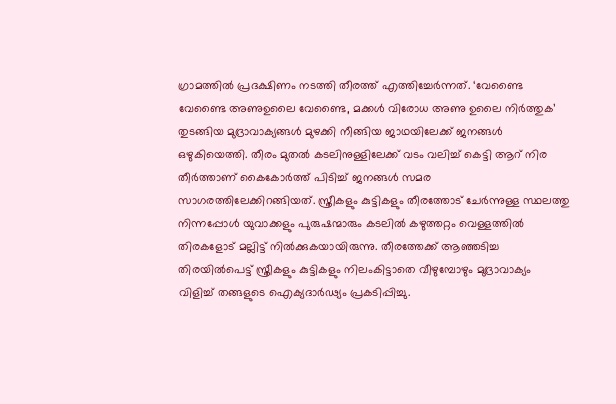ഗ്രാമത്തില്‍ പ്രദക്ഷിണം നടത്തി തീരത്ത് എത്തിച്ചേര്‍ന്നത്. ‘വേണ്ടൈ വേണ്ടൈ അണുഉലൈ വേണ്ടൈ, മക്കള്‍ വിരോധ അണു ഉലൈ നിര്‍ത്തുക’ തുടങ്ങിയ മുദ്രാവാക്യങ്ങള്‍ മുഴക്കി നീങ്ങിയ ജാഥയിലേക്ക് ജനങ്ങള്‍ ഒഴുകിയെത്തി. തീരം മുതല്‍ കടലിനുള്ളിലേക്ക് വടം വലിച്ച് കെട്ടി ആറ് നിര തീര്‍ത്താണ് കൈകോര്‍ത്ത് പിടിച്ച് ജനങ്ങള്‍ സമര സാഗരത്തിലേക്കിറങ്ങിയത്. സ്ത്രീകളും കുട്ടികളും തീരത്തോട് ചേര്‍ന്നുള്ള സ്ഥലത്തു നിന്നപ്പോള്‍ യുവാക്കളും പുരുഷന്മാരും കടലില്‍ കഴുത്തറ്റം വെള്ളത്തില്‍ തിരകളോട് മല്ലിട്ട് നില്‍ക്കുകയായിരുന്നു. തീരത്തേക്ക് ആഞ്ഞടിച്ച തിരയില്‍പെട്ട് സ്ത്രീകളും കുട്ടികളും നിലംകിട്ടാതെ വീഴുമ്പോഴും മുദ്രാവാക്യം വിളിച്ച് തങ്ങളുടെ ഐക്യദാര്‍ഢ്യം പ്രകടിപ്പിച്ചു.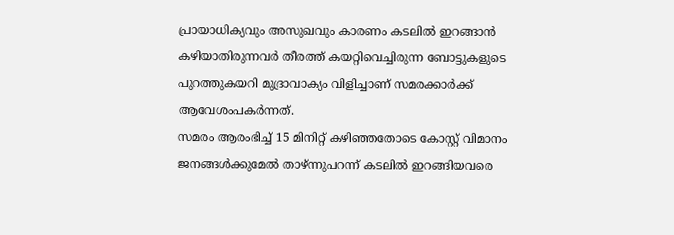പ്രായാധിക്യവും അസുഖവും കാരണം കടലില്‍ ഇറങ്ങാന്‍ കഴിയാതിരുന്നവര്‍ തീരത്ത് കയറ്റിവെച്ചിരുന്ന ബോട്ടുകളുടെ പുറത്തുകയറി മുദ്രാവാക്യം വിളിച്ചാണ് സമരക്കാര്‍ക്ക് ആവേശംപകര്‍ന്നത്.
സമരം ആരംഭിച്ച് 15 മിനിറ്റ് കഴിഞ്ഞതോടെ കോസ്റ്റ് വിമാനം ജനങ്ങള്‍ക്കുമേല്‍ താഴ്ന്നുപറന്ന് കടലില്‍ ഇറങ്ങിയവരെ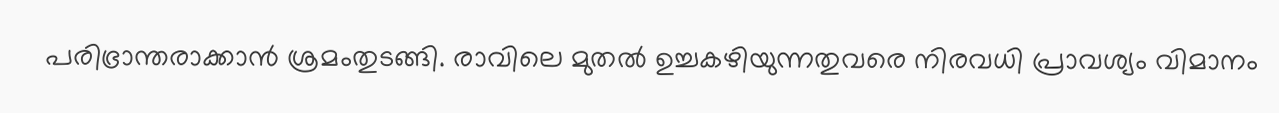പരിഭ്രാന്തരാക്കാന്‍ ശ്രമംതുടങ്ങി. രാവിലെ മുതല്‍ ഉച്ചകഴിയുന്നതുവരെ നിരവധി പ്രാവശ്യം വിമാനം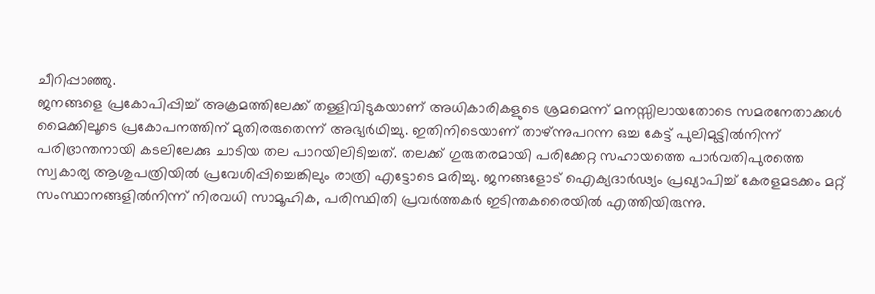ചീറിപ്പാഞ്ഞു.
ജനങ്ങളെ പ്രകോപിപ്പിച്ച് അക്രമത്തിലേക്ക് തള്ളിവിടുകയാണ് അധികാരികളുടെ ശ്രമമെന്ന് മനസ്സിലായതോടെ സമരനേതാക്കള്‍ മൈക്കിലൂടെ പ്രകോപനത്തിന് മുതിരരുതെന്ന് അഭ്യര്‍ഥിച്ചു. ഇതിനിടെയാണ് താഴ്ന്നുപറന്ന ഒച്ച കേട്ട് പുലിമുട്ടില്‍നിന്ന് പരിഭ്രാന്തനായി കടലിലേക്കു ചാടിയ തല പാറയിലിടിച്ചത്. തലക്ക് ഗുരുതരമായി പരിക്കേറ്റ സഹായത്തെ പാര്‍വതിപുരത്തെ സ്വകാര്യ ആശുപത്രിയില്‍ പ്രവേശിപ്പിച്ചെങ്കിലും രാത്രി എട്ടോടെ മരിച്ചു. ജനങ്ങളോട് ഐക്യദാര്‍ഢ്യം പ്രഖ്യാപിച്ച് കേരളമടക്കം മറ്റ് സംസ്ഥാനങ്ങളില്‍നിന്ന് നിരവധി സാമൂഹിക, പരിസ്ഥിതി പ്രവര്‍ത്തകര്‍ ഇടിന്തകരൈയില്‍ എത്തിയിരുന്നു.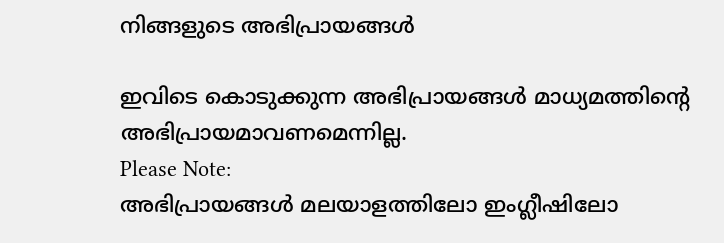നിങ്ങളുടെ അഭിപ്രായങ്ങള്‍

ഇവിടെ കൊടുക്കുന്ന അഭിപ്രായങ്ങള്‍ മാധ്യമത്തിന്റെ അഭിപ്രായമാവണമെന്നില്ല.
Please Note:
അഭിപ്രായങ്ങള്‍ മലയാളത്തിലോ ഇംഗ്ലീഷിലോ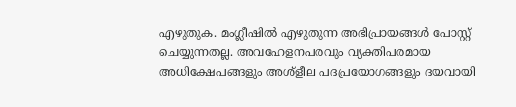എഴുതുക. മംഗ്ലീഷില്‍ എഴുതുന്ന അഭിപ്രായങ്ങള്‍ പോസ്റ്റ് ചെയ്യുന്നതല്ല. അവഹേളനപരവും വ്യക്തിപരമായ അധിക്ഷേപങ്ങളും അശ്ളീല പദപ്രയോഗങ്ങളും ദയവായി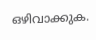ഒഴിവാക്കുക.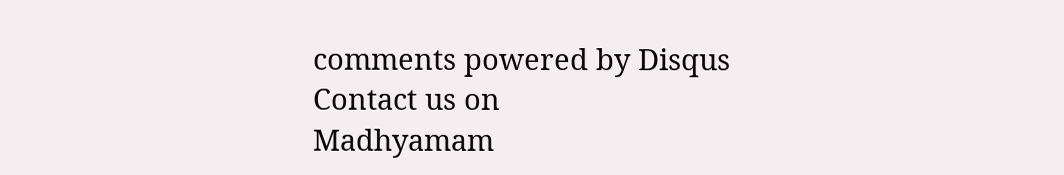comments powered by Disqus
Contact us on
Madhyamam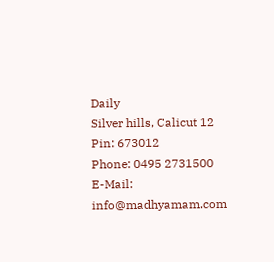Daily
Silver hills, Calicut 12
Pin: 673012
Phone: 0495 2731500
E-Mail: info@madhyamam.com